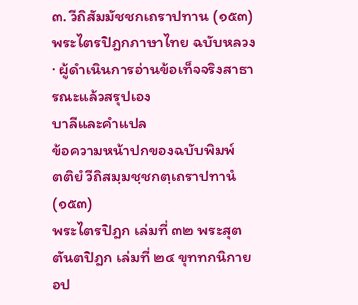๓. วีถิสัมมัชชกเถราปทาน (๑๕๓)
พระไตรปิฎกภาษาไทย ฉบับหลวง · ผู้ดำเนินการอ่านข้อเท็จจริงสาธารณะแล้วสรุปเอง
บาลีและคำแปล
ข้อความหน้าปกของฉบับพิมพ์
ตติยํ วีถิสมฺมชฺชกตฺเถราปทานํ (๑๕๓)
พระไตรปิฎก เล่มที่ ๓๒ พระสุตตันตปิฎก เล่มที่ ๒๔ ขุททกนิกาย อป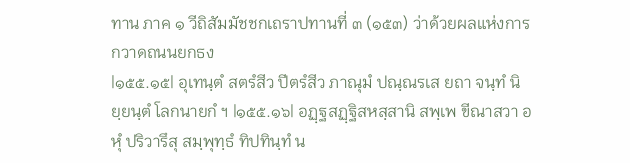ทาน ภาค ๑ วีถิสัมมัชชกเถราปทานที่ ๓ (๑๕๓) ว่าด้วยผลแห่งการกวาดถนนยกธง
|๑๕๕.๑๕| อุเทนฺตํ สตรํสีว ปีตรํสีว ภาณุมํ ปณฺณรเส ยถา จนฺทํ นิยฺยนฺตํ โลกนายกํ ฯ |๑๕๕.๑๖| อฏฺฐสฏฺฐิสหสฺสานิ สพฺเพ ขีณาสวา อหุํ ปริวารึสุ สมฺพุทฺธํ ทิปทินฺทํ น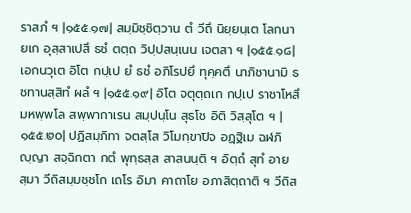ราสภํ ฯ |๑๕๕.๑๗| สมฺมิชฺชิตฺวาน ตํ วีถึ นิยฺยนฺเต โลกนายเก อุสฺสาเปสึ ธชํ ตตฺถ วิปฺปสนฺเนน เจตสา ฯ |๑๕๕.๑๘| เอกนวุเต อิโต กปฺเป ยํ ธชํ อภิโรปยึ ทุคฺคตึ นาภิชานามิ ธชทานสฺสิทํ ผลํ ฯ |๑๕๕.๑๙| อิโต จตุตฺถเก กปฺเป ราชาโหสึ มหพฺพโล สพฺพากาเรน สมฺปนฺโน สุธโช อิติ วิสฺสุโต ฯ |๑๕๕.๒๐| ปฏิสมฺภิทา จตสฺโส วิโมกฺขาปิจ อฏฺฐิเม ฉฬภิญฺญา สจฺฉิกตา กตํ พุทฺธสฺส สาสนนฺติ ฯ อิตฺถํ สุทํ อายสฺมา วีถิสมฺมชฺชโก เถโร อิมา คาถาโย อภาสิตฺถาติ ฯ วีถิส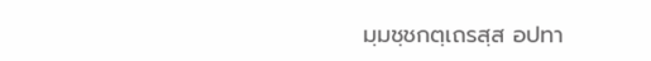มฺมชฺชกตฺเถรสฺส อปทา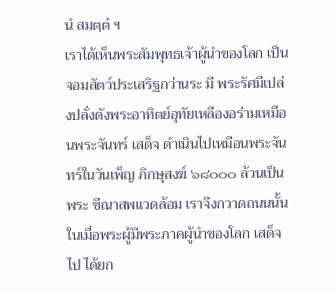นํ สมตฺตํ ฯ
เราได้เห็นพระสัมพุทธเจ้าผู้นำของโลก เป็นจอมสัตว์ประเสริฐกว่านระ มี พระรัศมีเปล่งปลั่งดังพระอาทิตย์อุทัยเหลืองอร่ามเหมือนพระจันทร์ เสด็จ ดำเนินไปเหมือนพระจันทร์ในวันเพ็ญ ภิกษุสงฆ์ ๖๘๐๐๐ ล้วนเป็นพระ ขีณาสพแวดล้อม เราจึงกวาดถนนนั้น ในเมื่อพระผู้มีพระภาคผู้นำของโลก เสด็จไป ได้ยก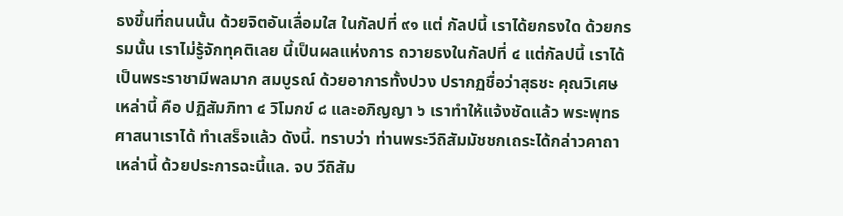ธงขึ้นที่ถนนนั้น ด้วยจิตอันเลื่อมใส ในกัลปที่ ๙๑ แต่ กัลปนี้ เราได้ยกธงใด ด้วยกรรมนั้น เราไม่รู้จักทุคติเลย นี้เป็นผลแห่งการ ถวายธงในกัลปที่ ๔ แต่กัลปนี้ เราได้เป็นพระราชามีพลมาก สมบูรณ์ ด้วยอาการทั้งปวง ปรากฏชื่อว่าสุธชะ คุณวิเศษเหล่านี้ คือ ปฏิสัมภิทา ๔ วิโมกข์ ๘ และอภิญญา ๖ เราทำให้แจ้งชัดแล้ว พระพุทธศาสนาเราได้ ทำเสร็จแล้ว ดังนี้. ทราบว่า ท่านพระวีถิสัมมัชชกเถระได้กล่าวคาถาเหล่านี้ ด้วยประการฉะนี้แล. จบ วีถิสัม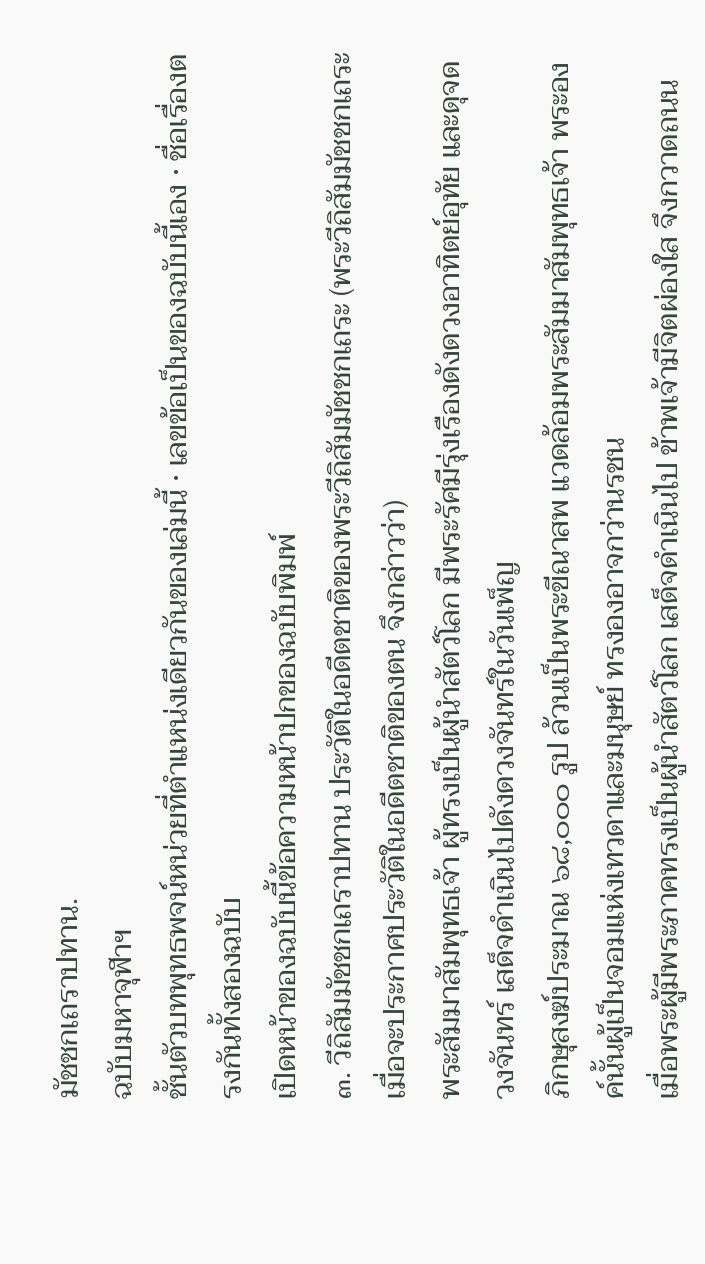มัชชกเถราปทาน.
ฉบับมหาจุฬาฯ
ชั้นตัวบทพุทธพจน์หน่วยที่ตำแหน่งเดียวกันของเล่มนี้ · เลขข้อเป็นของฉบับนี้เอง · ชื่อเรื่องตรงกันทั้งสองฉบับ
เปิดหน้าของฉบับนี้ข้อความหน้าปกของฉบับพิมพ์
๓. วีถิสัมมัชชกเถราปทาน ประวัติในอดีตชาติของพระวีถิสัมมัชชกเถระ (พระวีถิสัมมัชชกเถระ เมื่อจะประกาศประวัติในอดีตชาติของตน จึงกล่าวว่า)
พระสัมมาสัมพุทธเจ้า ผู้ทรงเป็นผู้นำสัตว์โลก มีพระรัศมีรุ่งเรืองดังดวงอาทิตย์อุทัย และดุจดวงจันทร์ เสด็จดำเนินไปดังดวงจันทร์ในวันเพ็ญ
ภิกษุสงฆ์ประมาณ ๖๘,๐๐๐ รูป ล้วนเป็นพระขีณาสพ แวดล้อมพระสัมมาสัมพุทธเจ้า พระองค์นั้นผู้เป็นจอมแห่งเทวดาและมนุษย์ ทรงองอาจกว่านรชน
เมื่อพระผู้มีพระภาคทรงเป็นผู้นำสัตว์โลก เสด็จดำเนินไป ข้าพเจ้ามีจิตผ่องใส จึงกวาดถนน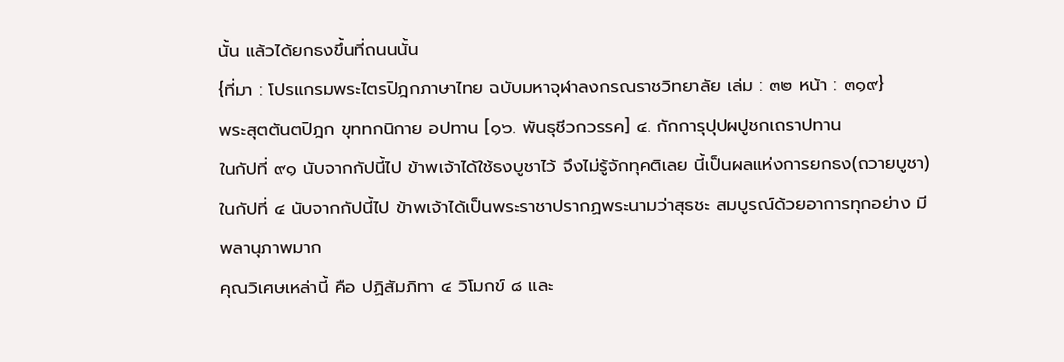นั้น แล้วได้ยกธงขึ้นที่ถนนนั้น
{ที่มา : โปรแกรมพระไตรปิฎกภาษาไทย ฉบับมหาจุฬาลงกรณราชวิทยาลัย เล่ม : ๓๒ หน้า : ๓๑๙}
พระสุตตันตปิฎก ขุททกนิกาย อปทาน [๑๖. พันธุชีวกวรรค] ๔. กักการุปุปผปูชกเถราปทาน
ในกัปที่ ๙๑ นับจากกัปนี้ไป ข้าพเจ้าได้ใช้ธงบูชาไว้ จึงไม่รู้จักทุคติเลย นี้เป็นผลแห่งการยกธง(ถวายบูชา)
ในกัปที่ ๔ นับจากกัปนี้ไป ข้าพเจ้าได้เป็นพระราชาปรากฏพระนามว่าสุธชะ สมบูรณ์ด้วยอาการทุกอย่าง มีพลานุภาพมาก
คุณวิเศษเหล่านี้ คือ ปฏิสัมภิทา ๔ วิโมกข์ ๘ และ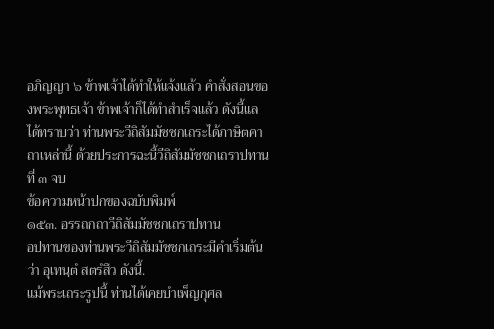อภิญญา ๖ ข้าพเจ้าได้ทำให้แจ้งแล้ว คำสั่งสอนของพระพุทธเจ้า ข้าพเจ้าก็ได้ทำสำเร็จแล้ว ดังนี้แล ได้ทราบว่า ท่านพระวีถิสัมมัชชกเถระได้ภาษิตคาถาเหล่านี้ ด้วยประการฉะนี้วีถิสัมมัชชกเถราปทานที่ ๓ จบ
ข้อความหน้าปกของฉบับพิมพ์
๑๕๓. อรรถกถาวีถิสัมมัชชกเถราปทาน
อปทานของท่านพระวีถิสัมมัชชกเถระมีคำเริ่มต้นว่า อุเทนฺตํ สตรํสึว ดังนี้.
แม้พระเถระรูปนี้ ท่านได้เคยบำเพ็ญกุศล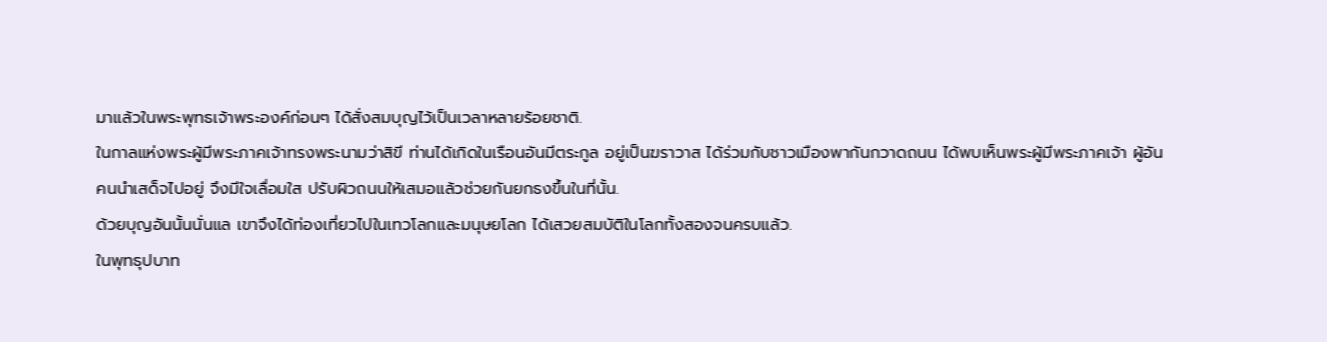มาแล้วในพระพุทธเจ้าพระองค์ก่อนๆ ได้สั่งสมบุญไว้เป็นเวลาหลายร้อยชาติ.
ในกาลแห่งพระผู้มีพระภาคเจ้าทรงพระนามว่าสิขี ท่านได้เกิดในเรือนอันมีตระกูล อยู่เป็นฆราวาส ได้ร่วมกับชาวเมืองพากันกวาดถนน ได้พบเห็นพระผู้มีพระภาคเจ้า ผู้อันคนนำเสด็จไปอยู่ จึงมีใจเลื่อมใส ปรับผิวถนนให้เสมอแล้วช่วยกันยกธงขึ้นในที่นั้น.
ด้วยบุญอันนั้นนั่นแล เขาจึงได้ท่องเที่ยวไปในเทวโลกและมนุษยโลก ได้เสวยสมบัติในโลกทั้งสองจนครบแล้ว.
ในพุทธุปบาท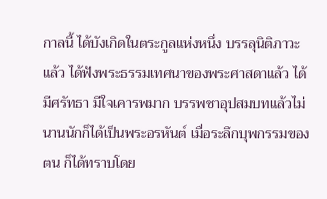กาลนี้ ได้บังเกิดในตระกูลแห่งหนึ่ง บรรลุนิติภาวะแล้ว ได้ฟังพระธรรมเทศนาของพระศาสดาแล้ว ได้มีศรัทธา มีใจเคารพมาก บรรพชาอุปสมบทแล้วไม่นานนักก็ได้เป็นพระอรหันต์ เมื่อระลึกบุพกรรมของตน ก็ได้ทราบโดย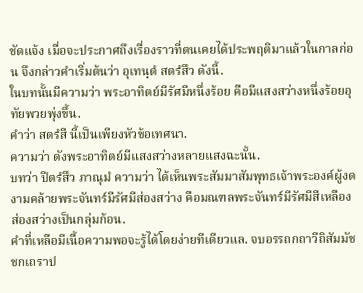ชัดแจ้ง เมื่อจะประกาศถึงเรื่องราวที่ตนเคยได้ประพฤติมาแล้วในกาลก่อน จึงกล่าวคำเริ่มต้นว่า อุเทนฺตํ สตรํสึว ดังนี้.
ในบทนั้นมีความว่า พระอาทิตย์มีรัศมีหนึ่งร้อย คือมีแสงสว่างหนึ่งร้อยอุทัยพวยพุ่งขึ้น.
คำว่า สตรํสี นี้เป็นเพียงหัวข้อเทศนา.
ความว่า ดังพระอาทิตย์มีแสงสว่างหลายแสงฉะนั้น.
บทว่า ปีตรํสึว ภาณุมํ ความว่า ได้เห็นพระสัมมาสัมพุทธเจ้าพระองค์ผู้งดงามคล้ายพระจันทร์มีรัศมีส่องสว่าง คือมณฑลพระจันทร์มีรัศมีสีเหลือง ส่องสว่างเป็นกลุ่มก้อน.
คำที่เหลือมีเนื้อความพอจะรู้ได้โดยง่ายทีเดียวแล. จบอรรถกถาวีถิสัมมัชชกเถราป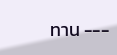ทาน ---